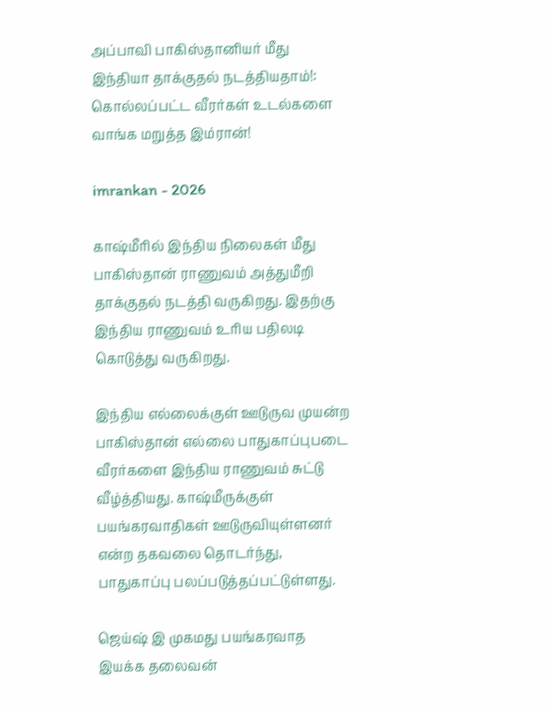அப்பாவி பாகிஸ்தானியர் மீது இந்தியா தாக்குதல் நடத்தியதாம்!: கொல்லப்பட்ட வீரர்கள் உடல்களை வாங்க மறுத்த இம்ரான்!

imrankan - 2026

காஷ்மீரில் இந்திய நிலைகள் மீது பாகிஸ்தான் ராணுவம் அத்துமீறி தாக்குதல் நடத்தி வருகிறது. இதற்கு இந்திய ராணுவம் உரிய பதிலடி கொடுத்து வருகிறது.

இந்திய எல்லைக்குள் ஊடுருவ முயன்ற பாகிஸ்தான் எல்லை பாதுகாப்புபடை வீரர்களை இந்திய ராணுவம் சுட்டு வீழ்த்தியது. காஷ்மீருக்குள் பயங்கரவாதிகள் ஊடுருவியுள்ளனர் என்ற தகவலை தொடர்ந்து, பாதுகாப்பு பலப்படுத்தப்பட்டுள்ளது.

ஜெய்ஷ் இ முகமது பயங்கரவாத இயக்க தலைவன்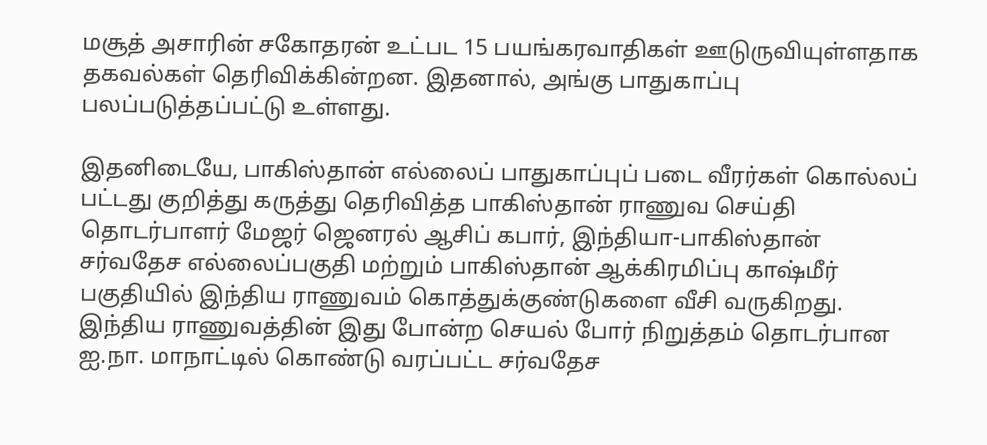மசூத் அசாரின் சகோதரன் உட்பட 15 பயங்கரவாதிகள் ஊடுருவியுள்ளதாக தகவல்கள் தெரிவிக்கின்றன. இதனால், அங்கு பாதுகாப்பு பலப்படுத்தப்பட்டு உள்ளது.

இதனிடையே, பாகிஸ்தான் எல்லைப் பாதுகாப்புப் படை வீரர்கள் கொல்லப் பட்டது குறித்து கருத்து தெரிவித்த பாகிஸ்தான் ராணுவ செய்தி தொடர்பாளர் மேஜர் ஜெனரல் ஆசிப் கபார், இந்தியா-பாகிஸ்தான் சர்வதேச எல்லைப்பகுதி மற்றும் பாகிஸ்தான் ஆக்கிரமிப்பு காஷ்மீர் பகுதியில் இந்திய ராணுவம் கொத்துக்குண்டுகளை வீசி வருகிறது. இந்திய ராணுவத்தின் இது போன்ற செயல் போர் நிறுத்தம் தொடர்பான ஐ.நா. மாநாட்டில் கொண்டு வரப்பட்ட சர்வதேச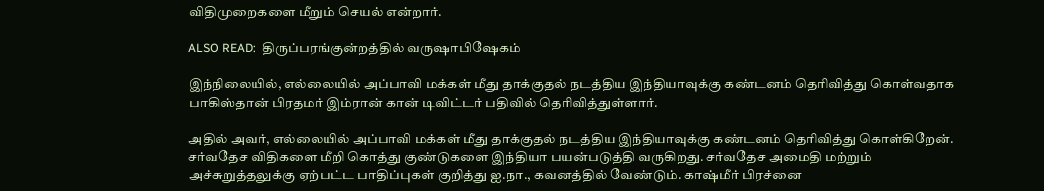விதிமுறைகளை மீறும் செயல் என்றார்.

ALSO READ:  திருப்பரங்குன்றத்தில் வருஷாபிஷேகம்

இந்நிலையில், எல்லையில் அப்பாவி மக்கள் மீது தாக்குதல் நடத்திய இந்தியாவுக்கு கண்டனம் தெரிவித்து கொள்வதாக பாகிஸ்தான் பிரதமர் இம்ரான் கான் டிவிட்டர் பதிவில் தெரிவித்துள்ளார்.

அதில் அவர், எல்லையில் அப்பாவி மக்கள் மீது தாக்குதல் நடத்திய இந்தியாவுக்கு கண்டனம் தெரிவித்து கொள்கிறேன். சர்வதேச விதிகளை மீறி கொத்து குண்டுகளை இந்தியா பயன்படுத்தி வருகிறது. சர்வதேச அமைதி மற்றும் அச்சுறுத்தலுக்கு ஏற்பட்ட பாதிப்புகள் குறித்து ஐ.நா., கவனத்தில் வேண்டும். காஷ்மீர் பிரச்னை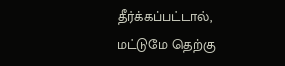தீர்க்கப்பட்டால், மட்டுமே தெற்கு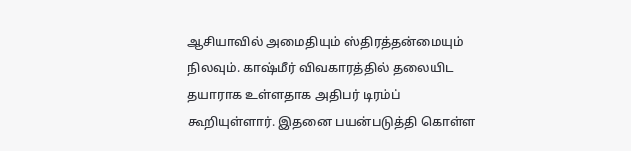ஆசியாவில் அமைதியும் ஸ்திரத்தன்மையும் நிலவும். காஷ்மீர் விவகாரத்தில் தலையிட தயாராக உள்ளதாக அதிபர் டிரம்ப் கூறியுள்ளார். இதனை பயன்படுத்தி கொள்ள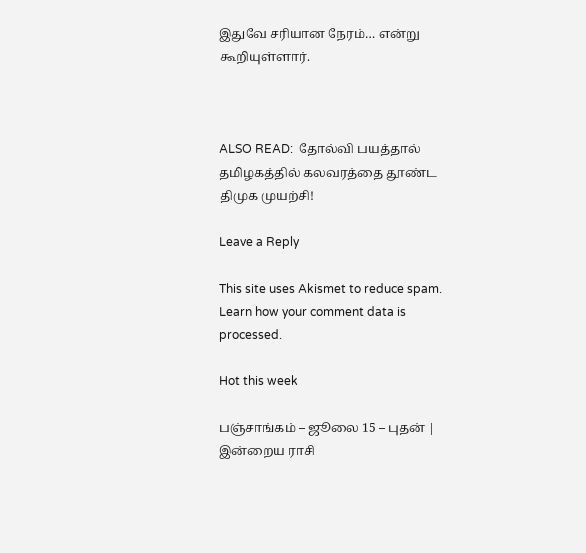இதுவே சரியான நேரம்… என்று கூறியுள்ளார்.



ALSO READ:  தோல்வி பயத்தால் தமிழகத்தில் கலவரத்தை தூண்ட திமுக முயற்சி!

Leave a Reply

This site uses Akismet to reduce spam. Learn how your comment data is processed.

Hot this week

பஞ்சாங்கம் – ஜூலை 15 – புதன் | இன்றைய ராசி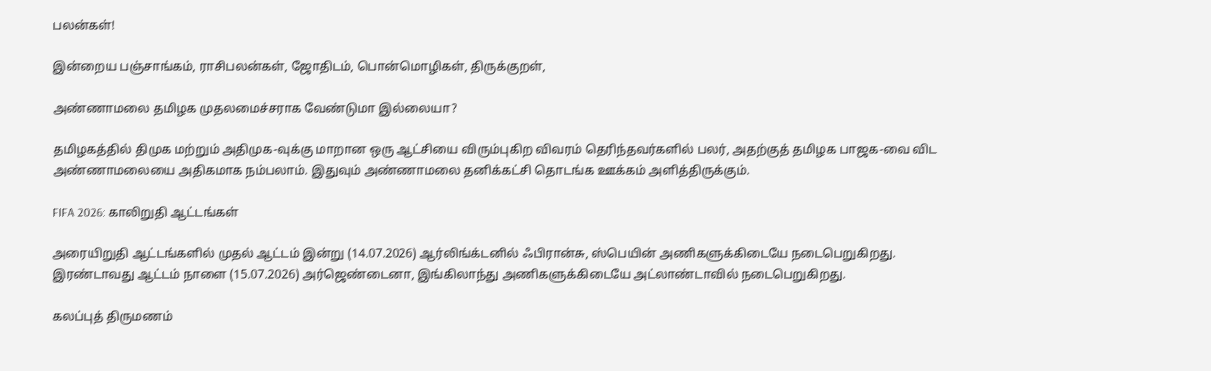பலன்கள்!

இன்றைய பஞ்சாங்கம், ராசிபலன்கள், ஜோதிடம், பொன்மொழிகள், திருக்குறள்,

அண்ணாமலை தமிழக முதலமைச்சராக வேண்டுமா இல்லையா?

தமிழகத்தில் திமுக மற்றும் அதிமுக-வுக்கு மாறான ஒரு ஆட்சியை விரும்புகிற விவரம் தெரிந்தவர்களில் பலர், அதற்குத் தமிழக பாஜக-வை விட அண்ணாமலையை அதிகமாக நம்பலாம். இதுவும் அண்ணாமலை தனிக்கட்சி தொடங்க ஊக்கம் அளித்திருக்கும்.

FIFA 2026: காலிறுதி ஆட்டங்கள்

அரையிறுதி ஆட்டங்களில் முதல் ஆட்டம் இன்று (14.07.2026) ஆர்லிங்க்டனில் ஃபிரான்சு, ஸ்பெயின் அணிகளுக்கிடையே நடைபெறுகிறது. இரண்டாவது ஆட்டம் நாளை (15.07.2026) அர்ஜெண்டைனா, இங்கிலாந்து அணிகளுக்கிடையே அட்லாண்டாவில் நடைபெறுகிறது.

கலப்புத் திருமணம்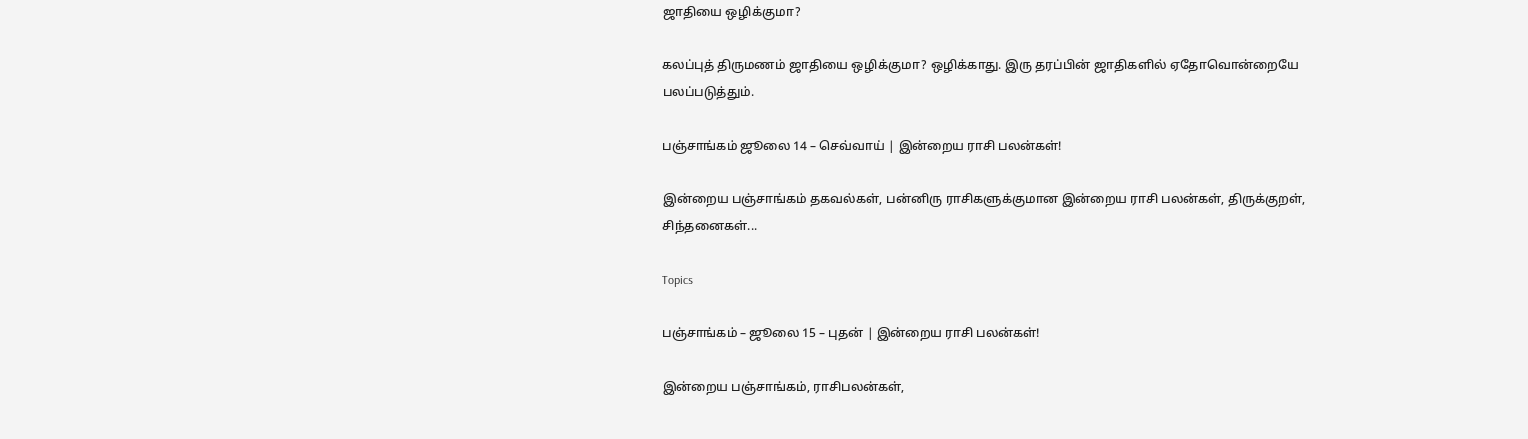ஜாதியை ஒழிக்குமா?

கலப்புத் திருமணம் ஜாதியை ஒழிக்குமா? ஒழிக்காது. இரு தரப்பின் ஜாதிகளில் ஏதோவொன்றையே பலப்படுத்தும்.

பஞ்சாங்கம் ஜூலை 14 – செவ்வாய் | இன்றைய ராசி பலன்கள்!

இன்றைய பஞ்சாங்கம் தகவல்கள், பன்னிரு ராசிகளுக்குமான இன்றைய ராசி பலன்கள், திருக்குறள், சிந்தனைகள்...

Topics

பஞ்சாங்கம் – ஜூலை 15 – புதன் | இன்றைய ராசி பலன்கள்!

இன்றைய பஞ்சாங்கம், ராசிபலன்கள்,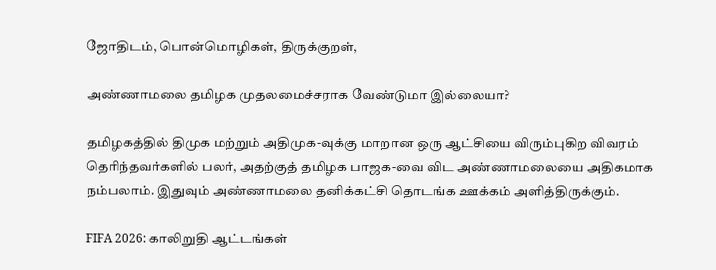ஜோதிடம், பொன்மொழிகள், திருக்குறள்,

அண்ணாமலை தமிழக முதலமைச்சராக வேண்டுமா இல்லையா?

தமிழகத்தில் திமுக மற்றும் அதிமுக-வுக்கு மாறான ஒரு ஆட்சியை விரும்புகிற விவரம் தெரிந்தவர்களில் பலர், அதற்குத் தமிழக பாஜக-வை விட அண்ணாமலையை அதிகமாக நம்பலாம். இதுவும் அண்ணாமலை தனிக்கட்சி தொடங்க ஊக்கம் அளித்திருக்கும்.

FIFA 2026: காலிறுதி ஆட்டங்கள்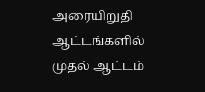அரையிறுதி ஆட்டங்களில் முதல் ஆட்டம்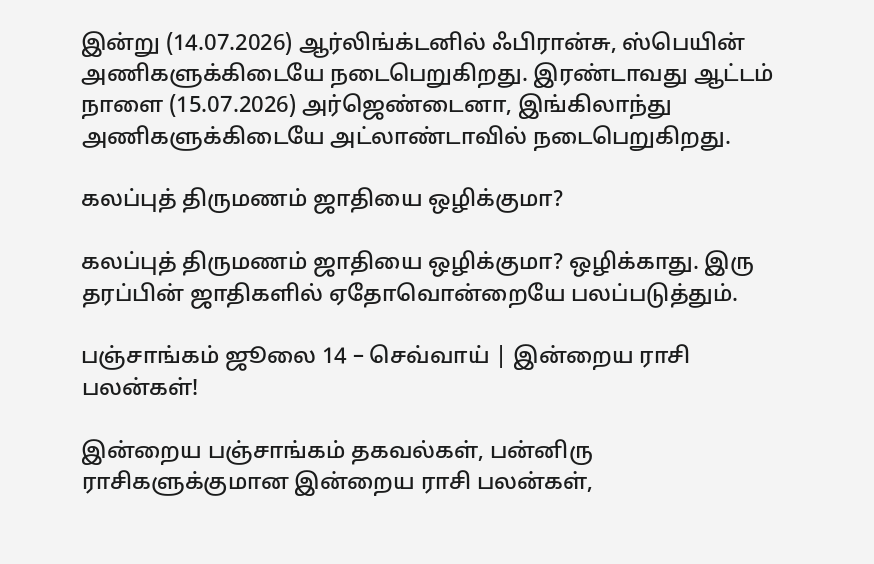இன்று (14.07.2026) ஆர்லிங்க்டனில் ஃபிரான்சு, ஸ்பெயின் அணிகளுக்கிடையே நடைபெறுகிறது. இரண்டாவது ஆட்டம் நாளை (15.07.2026) அர்ஜெண்டைனா, இங்கிலாந்து அணிகளுக்கிடையே அட்லாண்டாவில் நடைபெறுகிறது.

கலப்புத் திருமணம் ஜாதியை ஒழிக்குமா?

கலப்புத் திருமணம் ஜாதியை ஒழிக்குமா? ஒழிக்காது. இரு தரப்பின் ஜாதிகளில் ஏதோவொன்றையே பலப்படுத்தும்.

பஞ்சாங்கம் ஜூலை 14 – செவ்வாய் | இன்றைய ராசி பலன்கள்!

இன்றைய பஞ்சாங்கம் தகவல்கள், பன்னிரு ராசிகளுக்குமான இன்றைய ராசி பலன்கள்,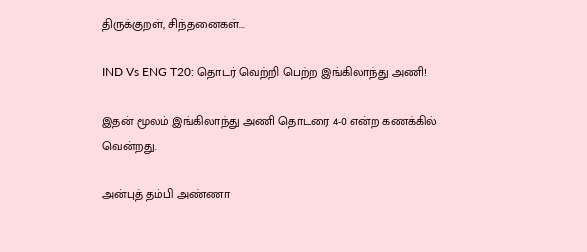திருக்குறள், சிந்தனைகள்...

IND Vs ENG T20: தொடர் வெற்றி பெற்ற இங்கிலாந்து அணி!

இதன் மூலம் இங்கிலாந்து அணி தொடரை 4-0 என்ற கணக்கில் வென்றது.

அன்புத் தம்பி அண்ணா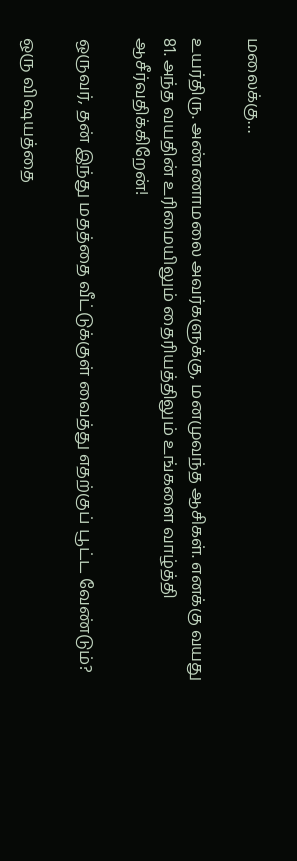மலைக்கு…

உயர்திரு. அண்ணாமலை அவர்களுக்கு, மனமுவந்த ஆசிகள். எனக்கு வயது 81. அந்த வயதின் உரிமையிலும் தைரியத்திலும் உங்களை வாழ்த்தி ஆசீர்வதிக்கிறேன்!

ஒருவர், தன் இந்து மதத்தை வீட்டுக்குள் வைத்து எதற்குப் பூட்ட வேண்டும்?

ஒரு விஷயத்தை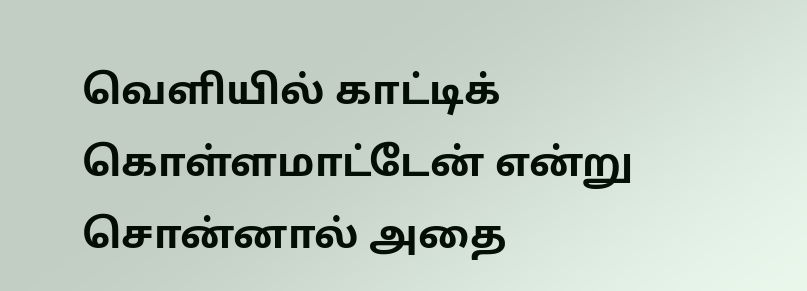வெளியில் காட்டிக் கொள்ளமாட்டேன் என்று சொன்னால் அதை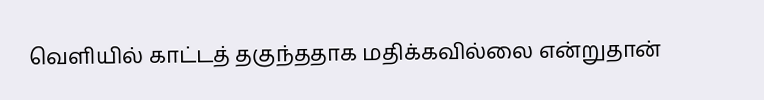வெளியில் காட்டத் தகுந்ததாக மதிக்கவில்லை என்றுதான்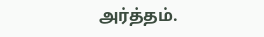அர்த்தம்.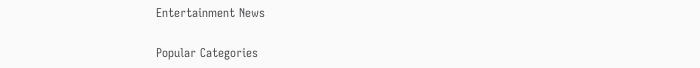Entertainment News

Popular Categories